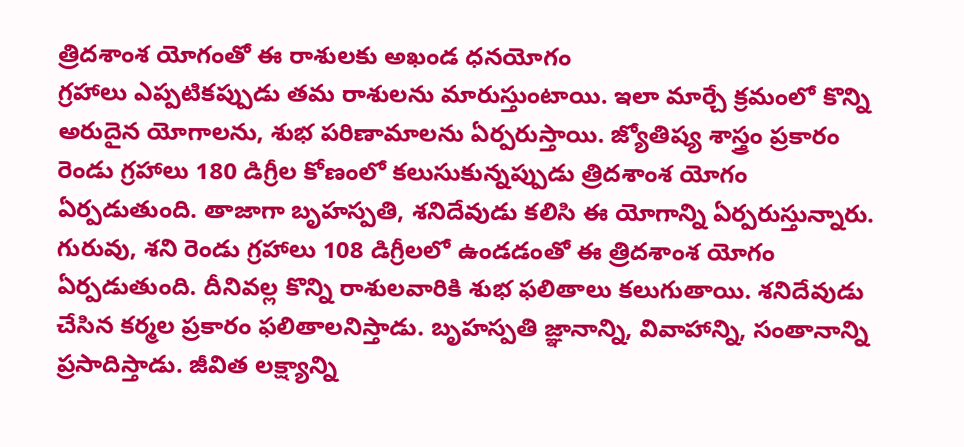త్రిదశాంశ యోగంతో ఈ రాశులకు అఖండ ధనయోగం
గ్రహాలు ఎప్పటికప్పుడు తమ రాశులను మారుస్తుంటాయి. ఇలా మార్చే క్రమంలో కొన్ని అరుదైన యోగాలను, శుభ పరిణామాలను ఏర్పరుస్తాయి. జ్యోతిష్య శాస్త్రం ప్రకారం రెండు గ్రహాలు 180 డిగ్రీల కోణంలో కలుసుకున్నప్పుడు త్రిదశాంశ యోగం ఏర్పడుతుంది. తాజాగా బృహస్పతి, శనిదేవుడు కలిసి ఈ యోగాన్ని ఏర్పరుస్తున్నారు.
గురువు, శని రెండు గ్రహాలు 108 డిగ్రీలలో ఉండడంతో ఈ త్రిదశాంశ యోగం ఏర్పడుతుంది. దీనివల్ల కొన్ని రాశులవారికి శుభ ఫలితాలు కలుగుతాయి. శనిదేవుడు చేసిన కర్మల ప్రకారం ఫలితాలనిస్తాడు. బృహస్పతి జ్ఞానాన్ని, వివాహాన్ని, సంతానాన్ని ప్రసాదిస్తాడు. జీవిత లక్ష్యాన్ని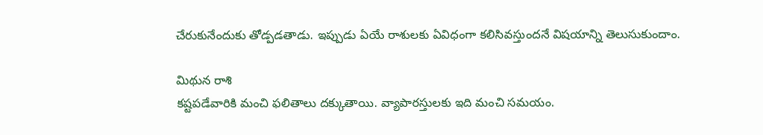చేరుకునేందుకు తోడ్పడతాడు. ఇప్పుడు ఏయే రాశులకు ఏవిధంగా కలిసివస్తుందనే విషయాన్ని తెలుసుకుందాం.

మిథున రాశి
కష్టపడేవారికి మంచి ఫలితాలు దక్కుతాయి. వ్యాపారస్తులకు ఇది మంచి సమయం.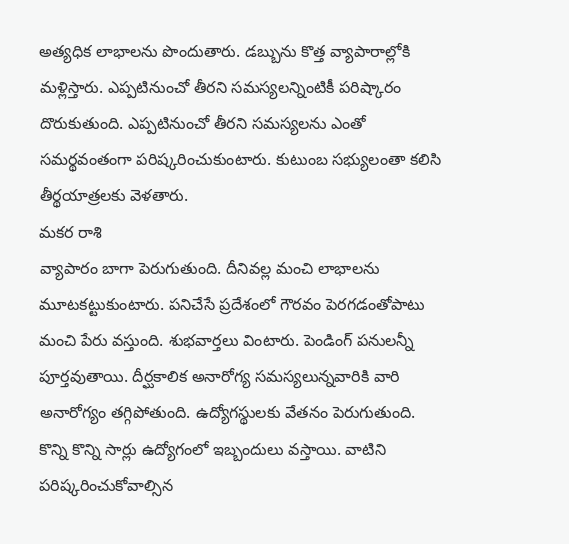అత్యధిక లాభాలను పొందుతారు. డబ్బును కొత్త వ్యాపారాల్లోకి మళ్లిస్తారు. ఎప్పటినుంచో తీరని సమస్యలన్నింటికీ పరిష్కారం దొరుకుతుంది. ఎప్పటినుంచో తీరని సమస్యలను ఎంతో సమర్థవంతంగా పరిష్కరించుకుంటారు. కుటుంబ సభ్యులంతా కలిసి తీర్థయాత్రలకు వెళతారు.
మకర రాశి
వ్యాపారం బాగా పెరుగుతుంది. దీనివల్ల మంచి లాభాలను మూటకట్టుకుంటారు. పనిచేసే ప్రదేశంలో గౌరవం పెరగడంతోపాటు మంచి పేరు వస్తుంది. శుభవార్తలు వింటారు. పెండింగ్ పనులన్నీ పూర్తవుతాయి. దీర్ఘకాలిక అనారోగ్య సమస్యలున్నవారికి వారి అనారోగ్యం తగ్గిపోతుంది. ఉద్యోగస్థులకు వేతనం పెరుగుతుంది. కొన్ని కొన్ని సార్లు ఉద్యోగంలో ఇబ్బందులు వస్తాయి. వాటిని పరిష్కరించుకోవాల్సిన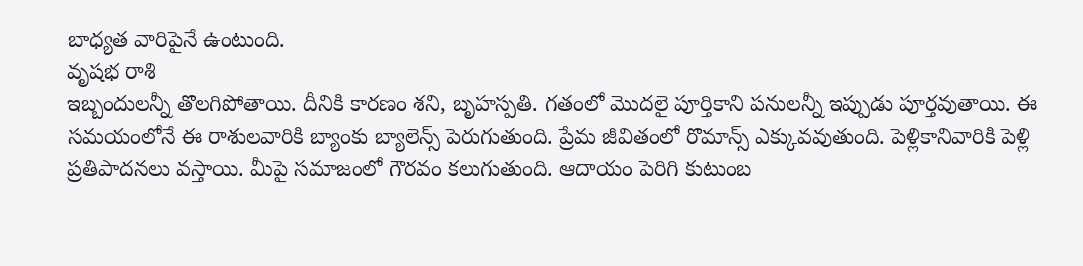బాధ్యత వారిపైనే ఉంటుంది.
వృషభ రాశి
ఇబ్బందులన్నీ తొలగిపోతాయి. దీనికి కారణం శని, బృహస్పతి. గతంలో మొదలై పూర్తికాని పనులన్నీ ఇప్పుడు పూర్తవుతాయి. ఈ సమయంలోనే ఈ రాశులవారికి బ్యాంకు బ్యాలెన్స్ పెరుగుతుంది. ప్రేమ జీవితంలో రొమాన్స్ ఎక్కువవుతుంది. పెళ్లికానివారికి పెళ్లి ప్రతిపాదనలు వస్తాయి. మీపై సమాజంలో గౌరవం కలుగుతుంది. ఆదాయం పెరిగి కుటుంబ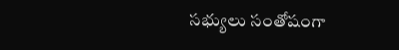సభ్యులు సంతోషంగా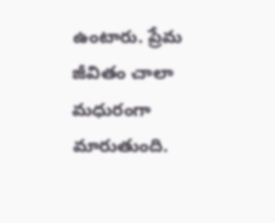ఉంటారు. ప్రేమ జీవితం చాలా మధురంగా మారుతుంది.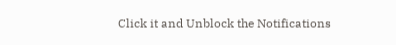Click it and Unblock the Notifications